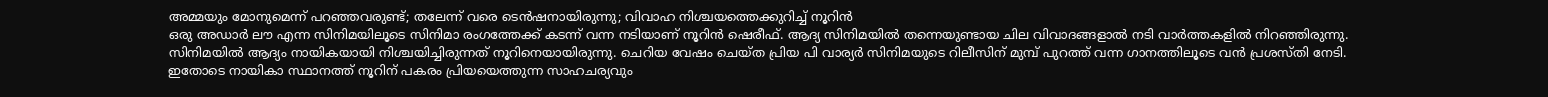അമ്മയും മോനുമെന്ന് പറഞ്ഞവരുണ്ട്; തലേന്ന് വരെ ടെൻഷനായിരുന്നു; വിവാഹ നിശ്ചയത്തെക്കുറിച്ച് നൂറിൻ
ഒരു അഡാർ ലൗ എന്ന സിനിമയിലൂടെ സിനിമാ രംഗത്തേക്ക് കടന്ന് വന്ന നടിയാണ് നൂറിൻ ഷെരീഫ്. ആദ്യ സിനിമയിൽ തന്നെയുണ്ടായ ചില വിവാദങ്ങളാൽ നടി വാർത്തകളിൽ നിറഞ്ഞിരുന്നു. സിനിമയിൽ ആദ്യം നായികയായി നിശ്ചയിച്ചിരുന്നത് നൂറിനെയായിരുന്നു. ചെറിയ വേഷം ചെയ്ത പ്രിയ പി വാര്യർ സിനിമയുടെ റിലീസിന് മുമ്പ് പുറത്ത് വന്ന ഗാനത്തിലൂടെ വൻ പ്രശസ്തി നേടി. ഇതോടെ നായികാ സ്ഥാനത്ത് നൂറിന് പകരം പ്രിയയെത്തുന്ന സാഹചര്യവും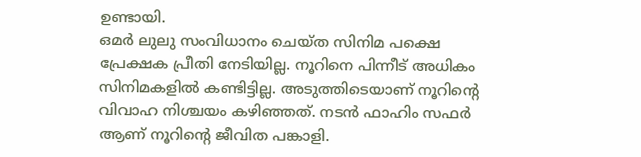ഉണ്ടായി.
ഒമർ ലുലു സംവിധാനം ചെയ്ത സിനിമ പക്ഷെ പ്രേക്ഷക പ്രീതി നേടിയില്ല. നൂറിനെ പിന്നീട് അധികം സിനിമകളിൽ കണ്ടിട്ടില്ല. അടുത്തിടെയാണ് നൂറിന്റെ വിവാഹ നിശ്ചയം കഴിഞ്ഞത്. നടൻ ഫാഹിം സഫർ ആണ് നൂറിന്റെ ജീവിത പങ്കാളി.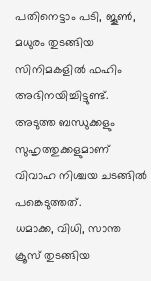പതിനെട്ടാം പടി, ജൂൺ, മധുരം തുടങ്ങിയ സിനിമകളിൽ ഫഹിം അഭിനയിച്ചിട്ടുണ്ട്. അടുത്ത ബന്ധുക്കളും സുഹൃത്തുക്കളുമാണ് വിവാഹ നിശ്ചയ ചടങ്ങിൽ പങ്കെടുത്തത്.
ധമാക്ക, വിധി, സാന്ത ക്രൂസ് തുടങ്ങിയ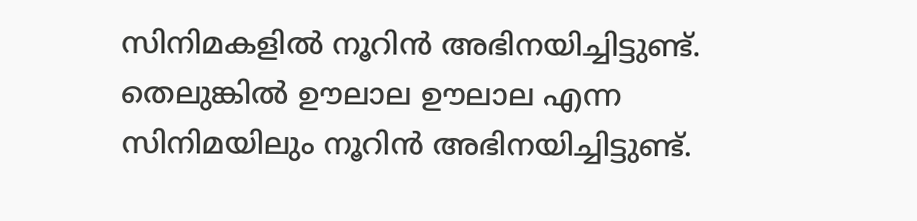സിനിമകളിൽ നൂറിൻ അഭിനയിച്ചിട്ടുണ്ട്. തെലുങ്കിൽ ഊലാല ഊലാല എന്ന സിനിമയിലും നൂറിൻ അഭിനയിച്ചിട്ടുണ്ട്.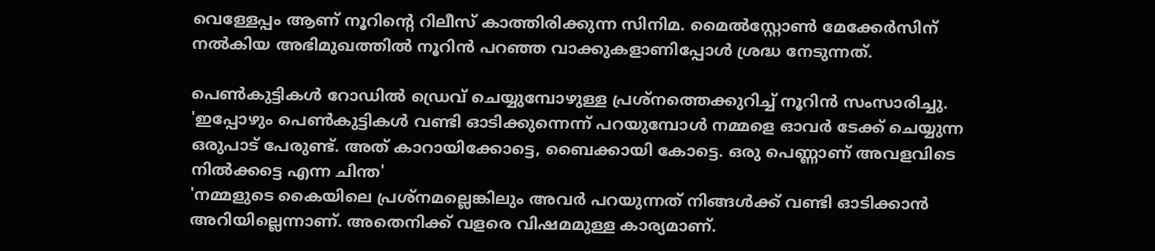വെള്ളേപ്പം ആണ് നൂറിന്റെ റിലീസ് കാത്തിരിക്കുന്ന സിനിമ. മൈൽസ്റ്റോൺ മേക്കേർസിന് നൽകിയ അഭിമുഖത്തിൽ നൂറിൻ പറഞ്ഞ വാക്കുകളാണിപ്പോൾ ശ്രദ്ധ നേടുന്നത്.

പെൺകുട്ടികൾ റോഡിൽ ഡ്രെവ് ചെയ്യുമ്പോഴുള്ള പ്രശ്നത്തെക്കുറിച്ച് നൂറിൻ സംസാരിച്ചു. 'ഇപ്പോഴും പെൺകുട്ടികൾ വണ്ടി ഓടിക്കുന്നെന്ന് പറയുമ്പോൾ നമ്മളെ ഓവർ ടേക്ക് ചെയ്യുന്ന ഒരുപാട് പേരുണ്ട്. അത് കാറായിക്കോട്ടെ, ബൈക്കായി കോട്ടെ. ഒരു പെണ്ണാണ് അവളവിടെ നിൽക്കട്ടെ എന്ന ചിന്ത'
'നമ്മളുടെ കൈയിലെ പ്രശ്നമല്ലെങ്കിലും അവർ പറയുന്നത് നിങ്ങൾക്ക് വണ്ടി ഓടിക്കാൻ അറിയില്ലെന്നാണ്. അതെനിക്ക് വളരെ വിഷമമുള്ള കാര്യമാണ്.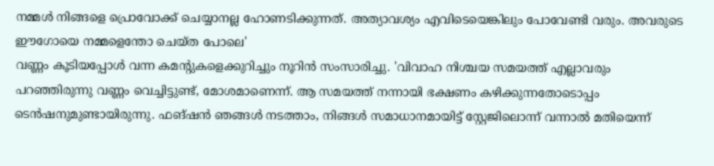നമ്മൾ നിങ്ങളെ പ്രൊവോക്ക് ചെയ്യാനല്ല ഹോണടിക്കുന്നത്. അത്യാവശ്യം എവിടെയെങ്കിലും പോവേണ്ടി വരും. അവരുടെ ഈഗോയെ നമ്മളെന്തോ ചെയ്ത പോലെ'
വണ്ണം കൂടിയപ്പോൾ വന്ന കമന്റുകളെക്കുറിച്ചും നൂറിൻ സംസാരിച്ചു. 'വിവാഹ നിശ്ചയ സമയത്ത് എല്ലാവരും പറഞ്ഞിരുന്നു വണ്ണം വെച്ചിട്ടുണ്ട്, മോശമാണെന്ന്. ആ സമയത്ത് നന്നായി ഭക്ഷണം കഴിക്കുന്നതോടൊപ്പം ടെൻഷനുമുണ്ടായിരുന്നു. ഫങ്ഷൻ ഞങ്ങൾ നടത്താം, നിങ്ങൾ സമാധാനമായിട്ട് സ്റ്റേജിലൊന്ന് വന്നാൽ മതിയെന്ന്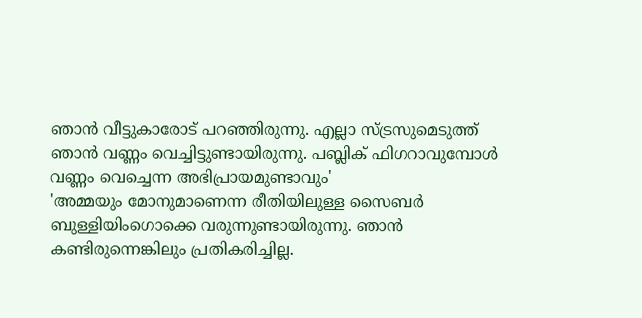ഞാൻ വീട്ടുകാരോട് പറഞ്ഞിരുന്നു. എല്ലാ സ്ട്രസുമെടുത്ത് ഞാൻ വണ്ണം വെച്ചിട്ടുണ്ടായിരുന്നു. പബ്ലിക് ഫിഗറാവുമ്പോൾ വണ്ണം വെച്ചെന്ന അഭിപ്രായമുണ്ടാവും'
'അമ്മയും മോനുമാണെന്ന രീതിയിലുള്ള സൈബർ ബുള്ളിയിംഗൊക്കെ വരുന്നുണ്ടായിരുന്നു. ഞാൻ കണ്ടിരുന്നെങ്കിലും പ്രതികരിച്ചില്ല.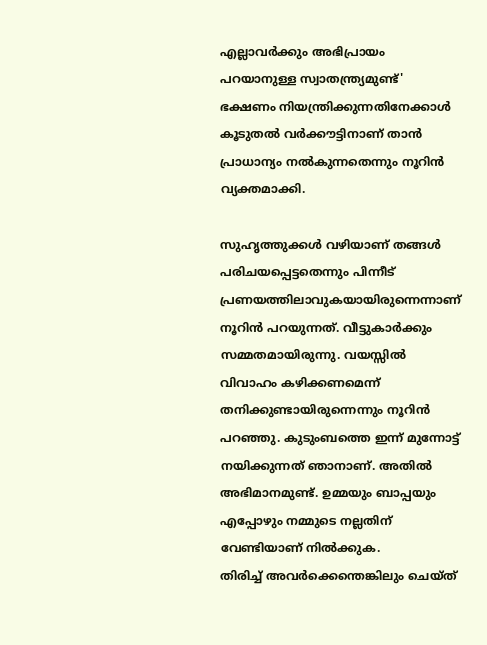എല്ലാവർക്കും അഭിപ്രായം പറയാനുള്ള സ്വാതന്ത്ര്യമുണ്ട്' ഭക്ഷണം നിയന്ത്രിക്കുന്നതിനേക്കാൾ കൂടുതൽ വർക്കൗട്ടിനാണ് താൻ പ്രാധാന്യം നൽകുന്നതെന്നും നൂറിൻ വ്യക്തമാക്കി.

സുഹൃത്തുക്കൾ വഴിയാണ് തങ്ങൾ പരിചയപ്പെട്ടതെന്നും പിന്നീട് പ്രണയത്തിലാവുകയായിരുന്നെന്നാണ് നൂറിൻ പറയുന്നത്. വീട്ടുകാർക്കും സമ്മതമായിരുന്നു. വയസ്സിൽ വിവാഹം കഴിക്കണമെന്ന് തനിക്കുണ്ടായിരുന്നെന്നും നൂറിൻ പറഞ്ഞു. കുടുംബത്തെ ഇന്ന് മുന്നോട്ട് നയിക്കുന്നത് ഞാനാണ്. അതിൽ അഭിമാനമുണ്ട്. ഉമ്മയും ബാപ്പയും എപ്പോഴും നമ്മുടെ നല്ലതിന് വേണ്ടിയാണ് നിൽക്കുക.
തിരിച്ച് അവർക്കെന്തെങ്കിലും ചെയ്ത്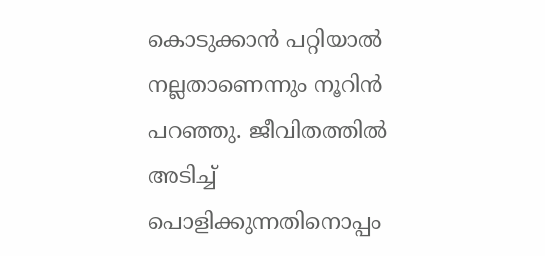കൊടുക്കാൻ പറ്റിയാൽ നല്ലതാണെന്നും നൂറിൻ പറഞ്ഞു. ജീവിതത്തിൽ അടിച്ച് പൊളിക്കുന്നതിനൊപ്പം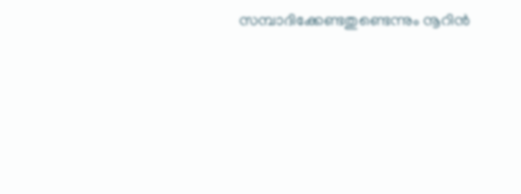സമ്പാദിക്കേണ്ടതുണ്ടെന്നും നൂറിൻ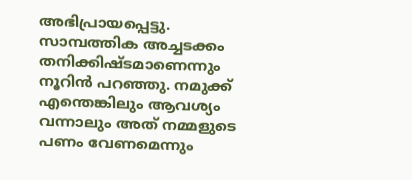അഭിപ്രായപ്പെട്ടു. സാമ്പത്തിക അച്ചടക്കം തനിക്കിഷ്ടമാണെന്നും നൂറിൻ പറഞ്ഞു. നമുക്ക് എന്തെങ്കിലും ആവശ്യം വന്നാലും അത് നമ്മളുടെ പണം വേണമെന്നും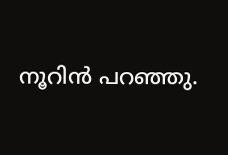നൂറിൻ പറഞ്ഞു.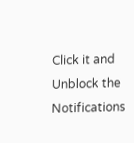Click it and Unblock the Notifications